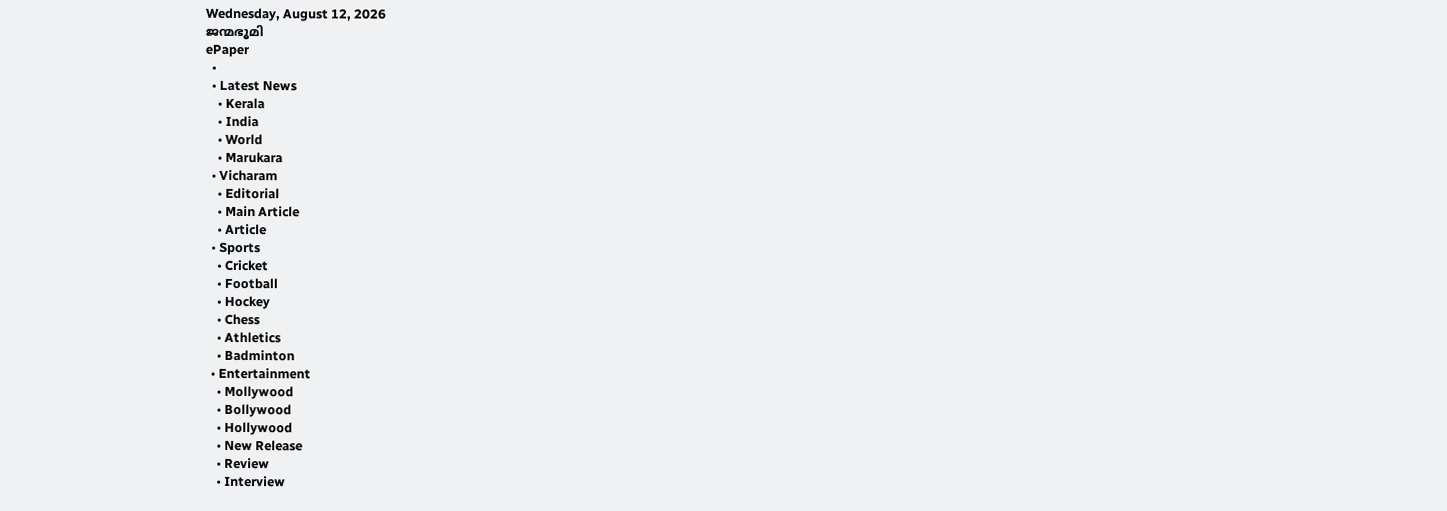Wednesday, August 12, 2026
ജന്മഭൂമി
ePaper
  •
  • Latest News
    • Kerala
    • India
    • World
    • Marukara
  • Vicharam
    • Editorial
    • Main Article
    • Article
  • Sports
    • Cricket
    • Football
    • Hockey
    • Chess
    • Athletics
    • Badminton
  • Entertainment
    • Mollywood
    • Bollywood
    • Hollywood
    • New Release
    • Review
    • Interview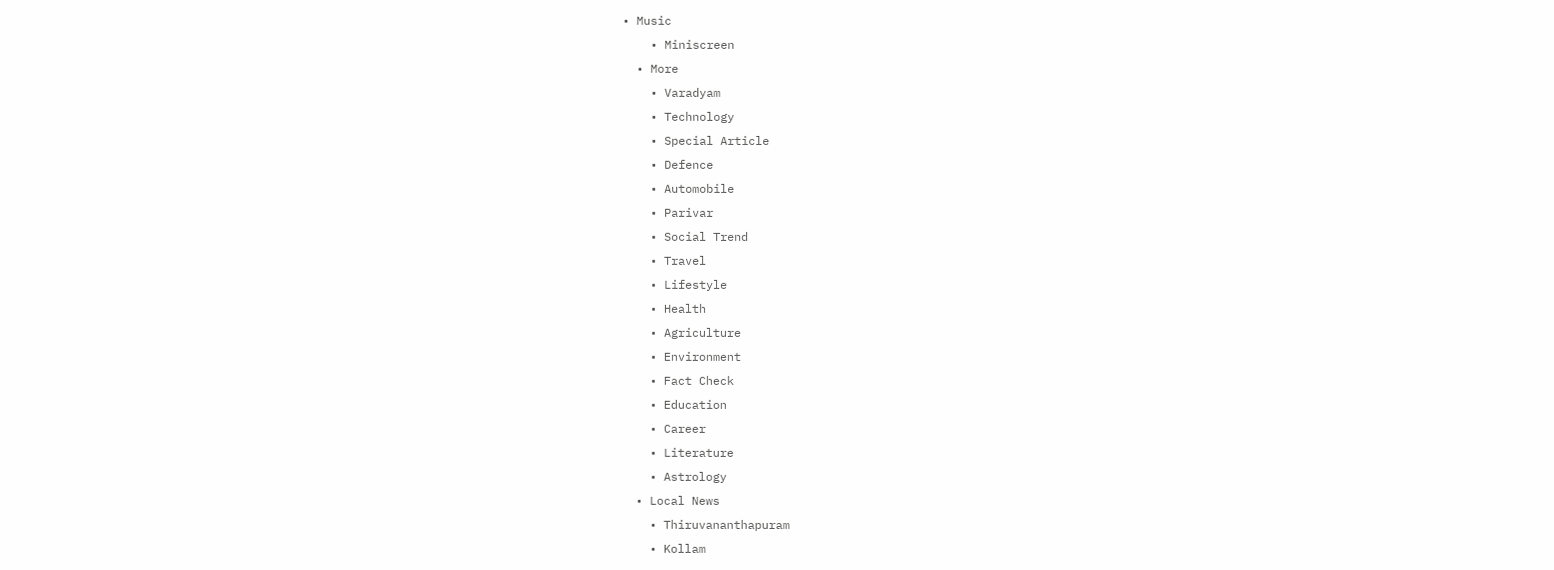• Music
    • Miniscreen
  • More
    • Varadyam
    • Technology
    • Special Article
    • Defence
    • Automobile
    • Parivar
    • Social Trend
    • Travel
    • Lifestyle
    • Health
    • Agriculture
    • Environment
    • Fact Check
    • Education
    • Career
    • Literature
    • Astrology
  • Local News
    • Thiruvananthapuram
    • Kollam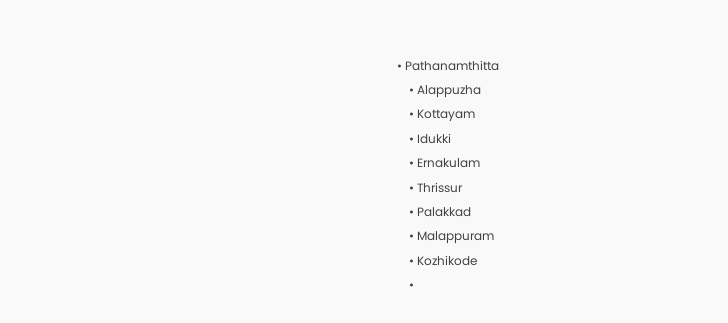• Pathanamthitta
    • Alappuzha
    • Kottayam
    • Idukki
    • Ernakulam
    • Thrissur
    • Palakkad
    • Malappuram
    • Kozhikode
    •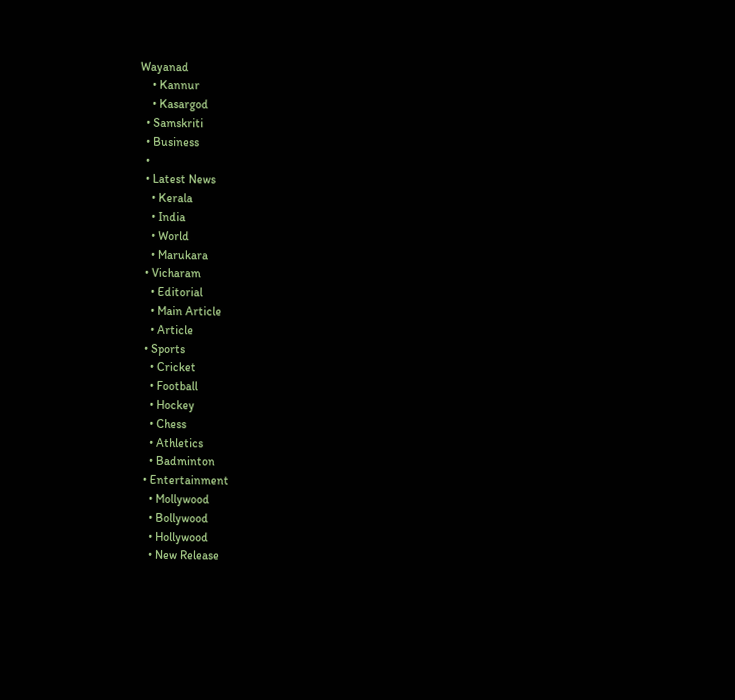Wayanad
    • Kannur
    • Kasargod
  • Samskriti
  • Business
  •
  • Latest News
    • Kerala
    • India
    • World
    • Marukara
  • Vicharam
    • Editorial
    • Main Article
    • Article
  • Sports
    • Cricket
    • Football
    • Hockey
    • Chess
    • Athletics
    • Badminton
  • Entertainment
    • Mollywood
    • Bollywood
    • Hollywood
    • New Release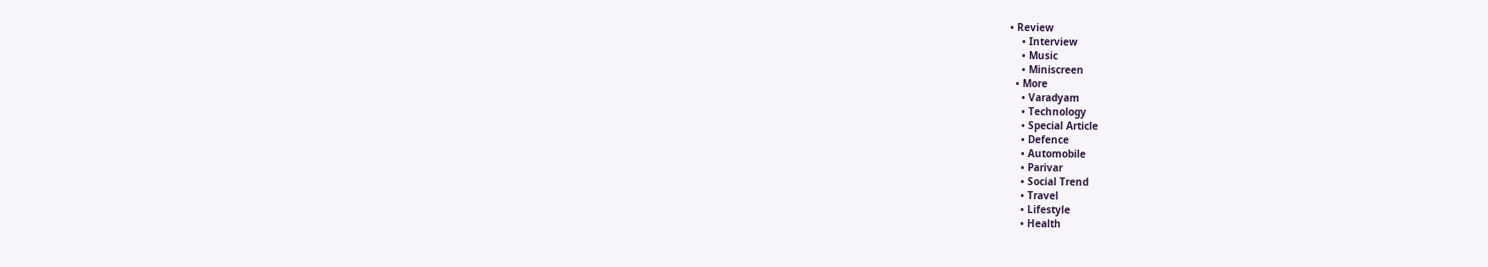• Review
    • Interview
    • Music
    • Miniscreen
  • More
    • Varadyam
    • Technology
    • Special Article
    • Defence
    • Automobile
    • Parivar
    • Social Trend
    • Travel
    • Lifestyle
    • Health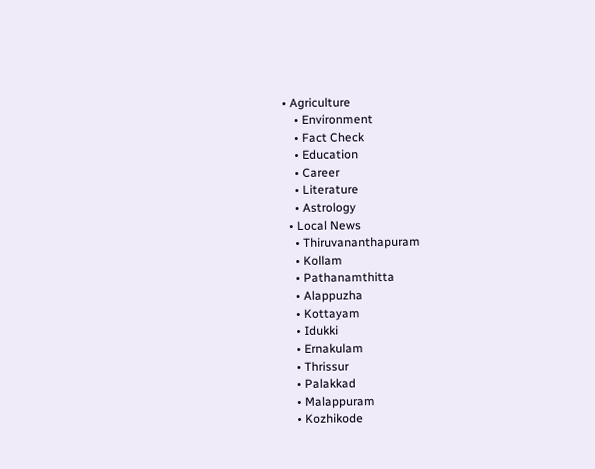• Agriculture
    • Environment
    • Fact Check
    • Education
    • Career
    • Literature
    • Astrology
  • Local News
    • Thiruvananthapuram
    • Kollam
    • Pathanamthitta
    • Alappuzha
    • Kottayam
    • Idukki
    • Ernakulam
    • Thrissur
    • Palakkad
    • Malappuram
    • Kozhikode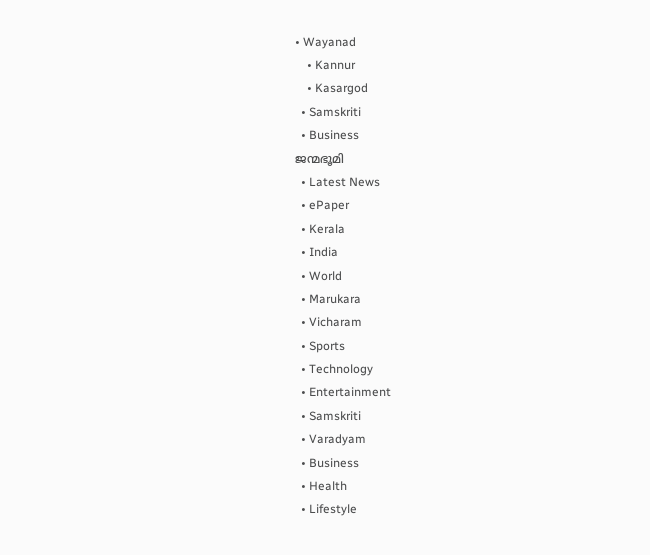• Wayanad
    • Kannur
    • Kasargod
  • Samskriti
  • Business
ജന്മഭൂമി
  • Latest News
  • ePaper
  • Kerala
  • India
  • World
  • Marukara
  • Vicharam
  • Sports
  • Technology
  • Entertainment
  • Samskriti
  • Varadyam
  • Business
  • Health
  • Lifestyle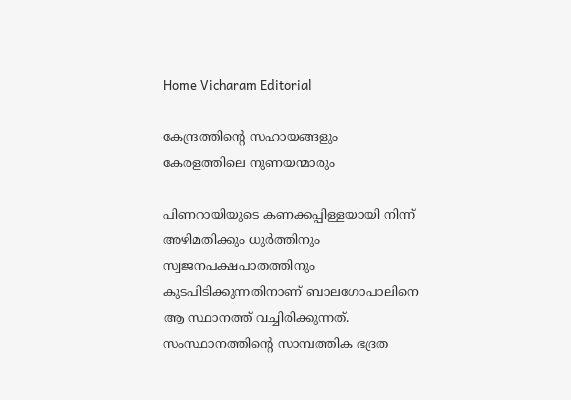Home Vicharam Editorial

കേന്ദ്രത്തിന്റെ സഹായങ്ങളും കേരളത്തിലെ നുണയന്മാരും

പിണറായിയുടെ കണക്കപ്പിള്ളയായി നിന്ന് അഴിമതിക്കും ധുര്‍ത്തിനും സ്വജനപക്ഷപാതത്തിനും കുടപിടിക്കുന്നതിനാണ് ബാലഗോപാലിനെ ആ സ്ഥാനത്ത് വച്ചിരിക്കുന്നത്. സംസ്ഥാനത്തിന്റെ സാമ്പത്തിക ഭദ്രത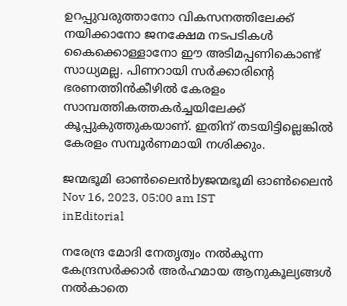ഉറപ്പുവരുത്താനോ വികസനത്തിലേക്ക് നയിക്കാനോ ജനക്ഷേമ നടപടികള്‍ കൈക്കൊള്ളാനോ ഈ അടിമപ്പണികൊണ്ട് സാധ്യമല്ല. പിണറായി സര്‍ക്കാരിന്റെ ഭരണത്തിന്‍കീഴില്‍ കേരളം സാമ്പത്തികത്തകര്‍ച്ചയിലേക്ക് കൂപ്പുകുത്തുകയാണ്. ഇതിന് തടയിട്ടില്ലെങ്കില്‍ കേരളം സമ്പൂര്‍ണമായി നശിക്കും.

ജന്മഭൂമി ഓണ്‍ലൈന്‍byജന്മഭൂമി ഓണ്‍ലൈന്‍
Nov 16, 2023, 05:00 am IST
inEditorial

നരേന്ദ്ര മോദി നേതൃത്വം നല്‍കുന്ന കേന്ദ്രസര്‍ക്കാര്‍ അര്‍ഹമായ ആനുകൂല്യങ്ങള്‍ നല്‍കാതെ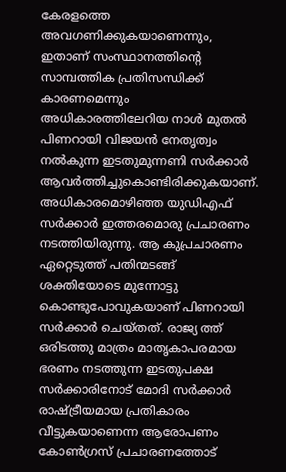കേരളത്തെ അവഗണിക്കുകയാണെന്നും, ഇതാണ് സംസ്ഥാനത്തിന്റെ സാമ്പത്തിക പ്രതിസന്ധിക്ക് കാരണമെന്നും അധികാരത്തിലേറിയ നാള്‍ മുതല്‍ പിണറായി വിജയന്‍ നേതൃത്വം നല്‍കുന്ന ഇടതുമുന്നണി സര്‍ക്കാര്‍ ആവര്‍ത്തിച്ചുകൊണ്ടിരിക്കുകയാണ്. അധികാരമൊഴിഞ്ഞ യുഡിഎഫ് സര്‍ക്കാര്‍ ഇത്തരമൊരു പ്രചാരണം നടത്തിയിരുന്നു. ആ കുപ്രചാരണം ഏറ്റെടുത്ത് പതിന്മടങ്ങ് ശക്തിയോടെ മുന്നോട്ടു കൊണ്ടുപോവുകയാണ് പിണറായി സര്‍ക്കാര്‍ ചെയ്തത്. രാജ്യ ത്ത് ഒരിടത്തു മാത്രം മാതൃകാപരമായ ഭരണം നടത്തുന്ന ഇടതുപക്ഷ സര്‍ക്കാരിനോട് മോദി സര്‍ക്കാര്‍ രാഷ്‌ട്രീയമായ പ്രതികാരം വീട്ടുകയാണെന്ന ആരോപണം കോണ്‍ഗ്രസ് പ്രചാരണത്തോട്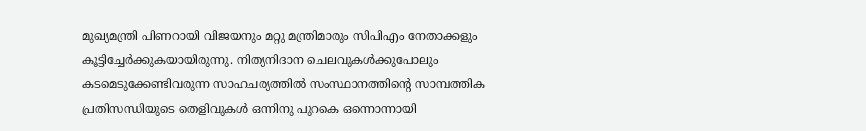മുഖ്യമന്ത്രി പിണറായി വിജയനും മറ്റു മന്ത്രിമാരും സിപിഎം നേതാക്കളും കൂട്ടിച്ചേര്‍ക്കുകയായിരുന്നു. നിത്യനിദാന ചെലവുകള്‍ക്കുപോലും കടമെടുക്കേണ്ടിവരുന്ന സാഹചര്യത്തില്‍ സംസ്ഥാനത്തിന്റെ സാമ്പത്തിക പ്രതിസന്ധിയുടെ തെളിവുകള്‍ ഒന്നിനു പുറകെ ഒന്നൊന്നായി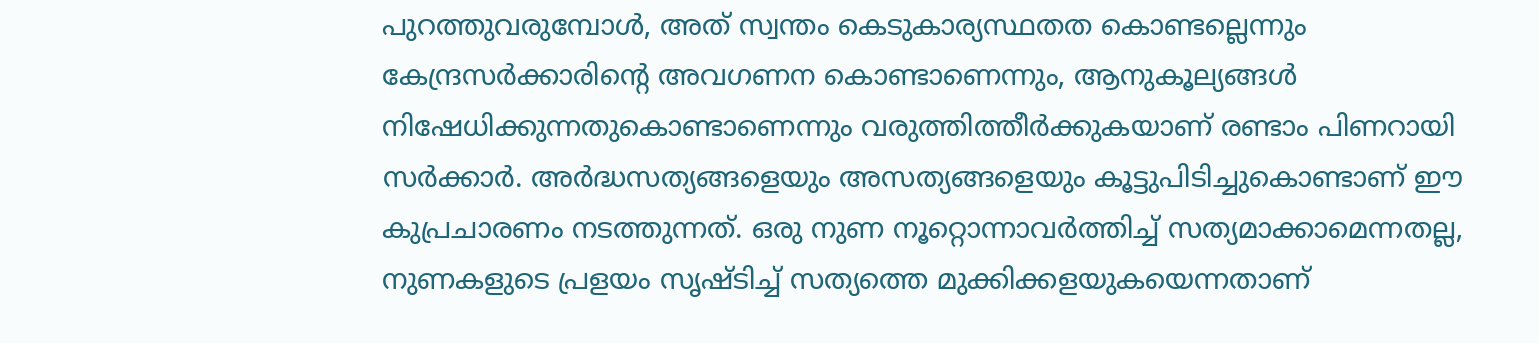പുറത്തുവരുമ്പോള്‍, അത് സ്വന്തം കെടുകാര്യസ്ഥതത കൊണ്ടല്ലെന്നും കേന്ദ്രസര്‍ക്കാരിന്റെ അവഗണന കൊണ്ടാണെന്നും, ആനുകൂല്യങ്ങള്‍ നിഷേധിക്കുന്നതുകൊണ്ടാണെന്നും വരുത്തിത്തീര്‍ക്കുകയാണ് രണ്ടാം പിണറായി സര്‍ക്കാര്‍. അര്‍ദ്ധസത്യങ്ങളെയും അസത്യങ്ങളെയും കൂട്ടുപിടിച്ചുകൊണ്ടാണ് ഈ കുപ്രചാരണം നടത്തുന്നത്. ഒരു നുണ നൂറ്റൊന്നാവര്‍ത്തിച്ച് സത്യമാക്കാമെന്നതല്ല, നുണകളുടെ പ്രളയം സൃഷ്ടിച്ച് സത്യത്തെ മുക്കിക്കളയുകയെന്നതാണ്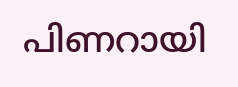പിണറായി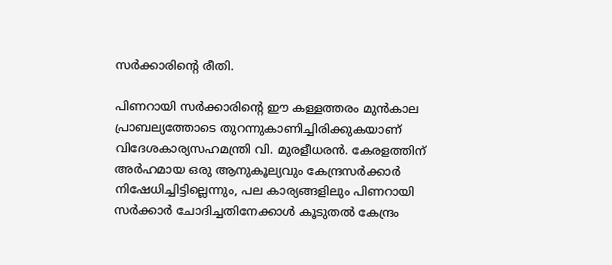സര്‍ക്കാരിന്റെ രീതി.

പിണറായി സര്‍ക്കാരിന്റെ ഈ കള്ളത്തരം മുന്‍കാല പ്രാബല്യത്തോടെ തുറന്നുകാണിച്ചിരിക്കുകയാണ് വിദേശകാര്യസഹമന്ത്രി വി. മുരളീധരന്‍. കേരളത്തിന് അര്‍ഹമായ ഒരു ആനുകൂല്യവും കേന്ദ്രസര്‍ക്കാര്‍ നിഷേധിച്ചിട്ടില്ലെന്നും, പല കാര്യങ്ങളിലും പിണറായി സര്‍ക്കാര്‍ ചോദിച്ചതിനേക്കാള്‍ കൂടുതല്‍ കേന്ദ്രം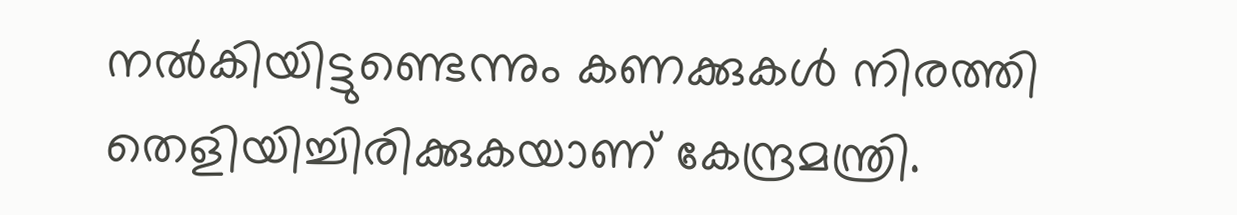നല്‍കിയിട്ടുണ്ടെന്നും കണക്കുകള്‍ നിരത്തി തെളിയിച്ചിരിക്കുകയാണ് കേന്ദ്രമന്ത്രി.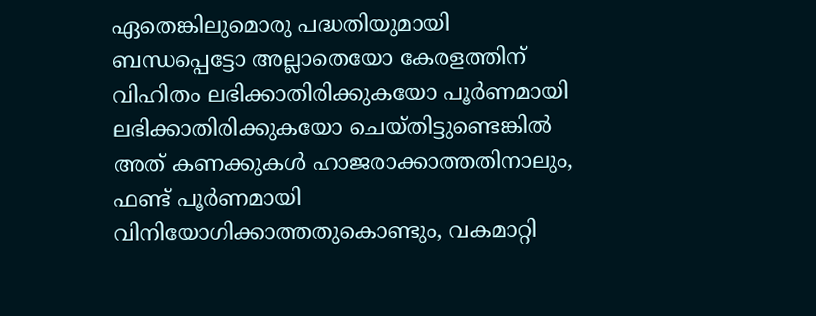ഏതെങ്കിലുമൊരു പദ്ധതിയുമായി ബന്ധപ്പെട്ടോ അല്ലാതെയോ കേരളത്തിന് വിഹിതം ലഭിക്കാതിരിക്കുകയോ പൂര്‍ണമായി ലഭിക്കാതിരിക്കുകയോ ചെയ്തിട്ടുണ്ടെങ്കില്‍ അത് കണക്കുകള്‍ ഹാജരാക്കാത്തതിനാലും, ഫണ്ട് പൂര്‍ണമായി വിനിയോഗിക്കാത്തതുകൊണ്ടും, വകമാറ്റി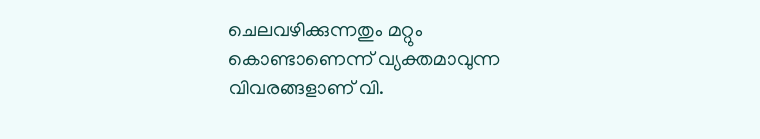ചെലവഴിക്കുന്നതും മറ്റും കൊണ്ടാണെന്ന് വ്യക്തമാവുന്ന വിവരങ്ങളാണ് വി.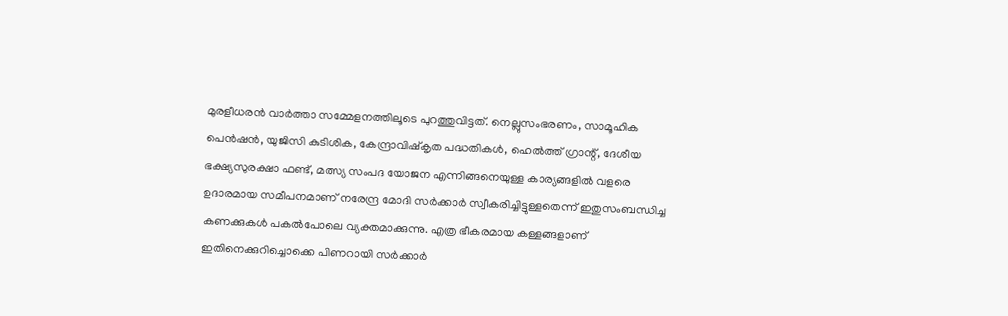മുരളീധരന്‍ വാര്‍ത്താ സമ്മേളനത്തിലൂടെ പുറത്തുവിട്ടത്. നെല്ലുസംഭരണം, സാമൂഹിക പെന്‍ഷന്‍, യുജിസി കുടിശിക, കേന്ദ്രാവിഷ്‌കൃത പദ്ധതികള്‍, ഹെല്‍ത്ത് ഗ്രാന്റ്, ദേശീയ ഭക്ഷ്യസുരക്ഷാ ഫണ്ട്, മത്സ്യ സംപദ യോജന എന്നിങ്ങനെയുള്ള കാര്യങ്ങളില്‍ വളരെ ഉദാരമായ സമീപനമാണ് നരേന്ദ്ര മോദി സര്‍ക്കാര്‍ സ്വീകരിച്ചിട്ടുള്ളതെന്ന് ഇതുസംബന്ധിച്ച കണക്കുകള്‍ പകല്‍പോലെ വ്യക്തമാക്കുന്നു. എത്ര ഭീകരമായ കള്ളങ്ങളാണ് ഇതിനെക്കുറിച്ചൊക്കെ പിണറായി സര്‍ക്കാര്‍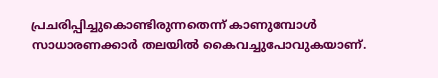പ്രചരിപ്പിച്ചുകൊണ്ടിരുന്നതെന്ന് കാണുമ്പോള്‍ സാധാരണക്കാര്‍ തലയില്‍ കൈവച്ചുപോവുകയാണ്.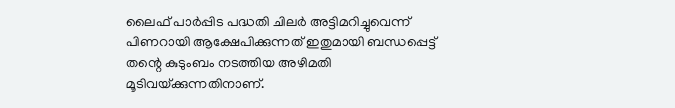ലൈഫ് പാര്‍പ്പിട പദ്ധതി ചിലര്‍ അട്ടിമറിച്ചുവെന്ന് പിണറായി ആക്ഷേപിക്കുന്നത് ഇതുമായി ബന്ധപ്പെട്ട് തന്റെ കുടുംബം നടത്തിയ അഴിമതി മൂടിവയ്‌ക്കുന്നതിനാണ്.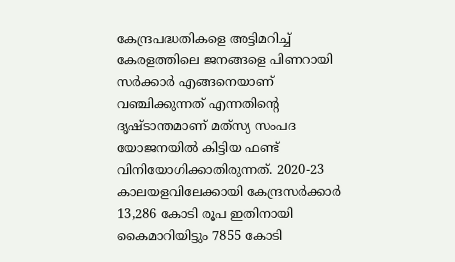കേന്ദ്രപദ്ധതികളെ അട്ടിമറിച്ച് കേരളത്തിലെ ജനങ്ങളെ പിണറായി സര്‍ക്കാര്‍ എങ്ങനെയാണ് വഞ്ചിക്കുന്നത് എന്നതിന്റെ ദൃഷ്ടാന്തമാണ് മത്‌സ്യ സംപദ യോജനയില്‍ കിട്ടിയ ഫണ്ട് വിനിയോഗിക്കാതിരുന്നത്. 2020-23 കാലയളവിലേക്കായി കേന്ദ്രസര്‍ക്കാര്‍ 13,286 കോടി രൂപ ഇതിനായി കൈമാറിയിട്ടും 7855 കോടി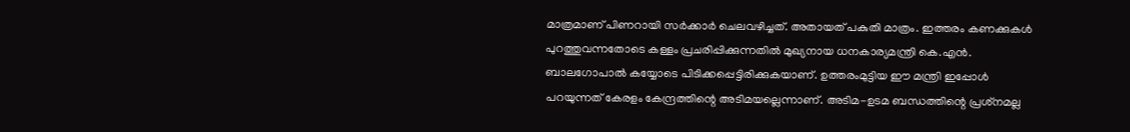മാത്രമാണ് പിണറായി സര്‍ക്കാര്‍ ചെലവഴിച്ചത്. അതായത് പകുതി മാത്രം. ഇത്തരം കണക്കുകള്‍ പുറത്തുവന്നതോടെ കള്ളം പ്രചരിപ്പിക്കുന്നതില്‍ മുഖ്യനായ ധനകാര്യമന്ത്രി കെ.എന്‍. ബാലഗോപാല്‍ കയ്യോടെ പിടിക്കപ്പെട്ടിരിക്കുകയാണ്. ഉത്തരംമുട്ടിയ ഈ മന്ത്രി ഇപ്പോള്‍ പറയുന്നത് കേരളം കേന്ദ്രത്തിന്റെ അടിമയല്ലെന്നാണ്. അടിമ-ഉടമ ബന്ധത്തിന്റെ പ്രശ്‌നമല്ല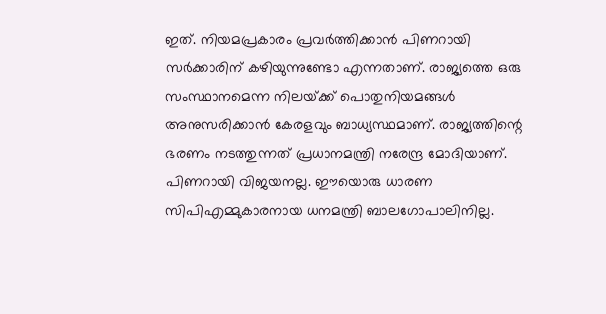ഇത്. നിയമപ്രകാരം പ്രവര്‍ത്തിക്കാന്‍ പിണറായി സര്‍ക്കാരിന് കഴിയുന്നുണ്ടോ എന്നതാണ്. രാജ്യത്തെ ഒരു സംസ്ഥാനമെന്ന നിലയ്‌ക്ക് പൊതുനിയമങ്ങള്‍ അനുസരിക്കാന്‍ കേരളവും ബാധ്യസ്ഥമാണ്. രാജ്യത്തിന്റെ ഭരണം നടത്തുന്നത് പ്രധാനമന്ത്രി നരേന്ദ്ര മോദിയാണ്. പിണറായി വിജയനല്ല. ഈയൊരു ധാരണ സിപിഎമ്മുകാരനായ ധനമന്ത്രി ബാലഗോപാലിനില്ല.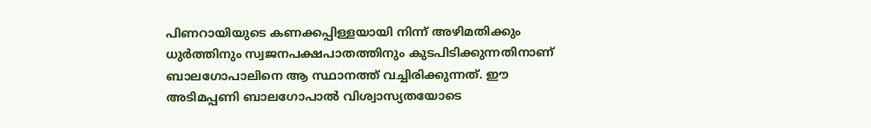പിണറായിയുടെ കണക്കപ്പിള്ളയായി നിന്ന് അഴിമതിക്കും ധുര്‍ത്തിനും സ്വജനപക്ഷപാതത്തിനും കുടപിടിക്കുന്നതിനാണ് ബാലഗോപാലിനെ ആ സ്ഥാനത്ത് വച്ചിരിക്കുന്നത്. ഈ അടിമപ്പണി ബാലഗോപാല്‍ വിശ്വാസ്യതയോടെ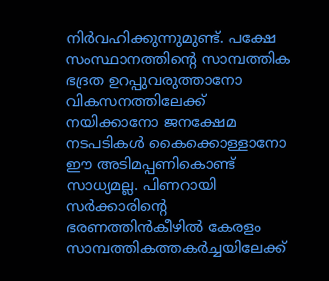നിര്‍വഹിക്കുന്നുമുണ്ട്. പക്ഷേ സംസ്ഥാനത്തിന്റെ സാമ്പത്തിക ഭദ്രത ഉറപ്പുവരുത്താനോ വികസനത്തിലേക്ക് നയിക്കാനോ ജനക്ഷേമ നടപടികള്‍ കൈക്കൊള്ളാനോ ഈ അടിമപ്പണികൊണ്ട് സാധ്യമല്ല. പിണറായി സര്‍ക്കാരിന്റെ ഭരണത്തിന്‍കീഴില്‍ കേരളം സാമ്പത്തികത്തകര്‍ച്ചയിലേക്ക്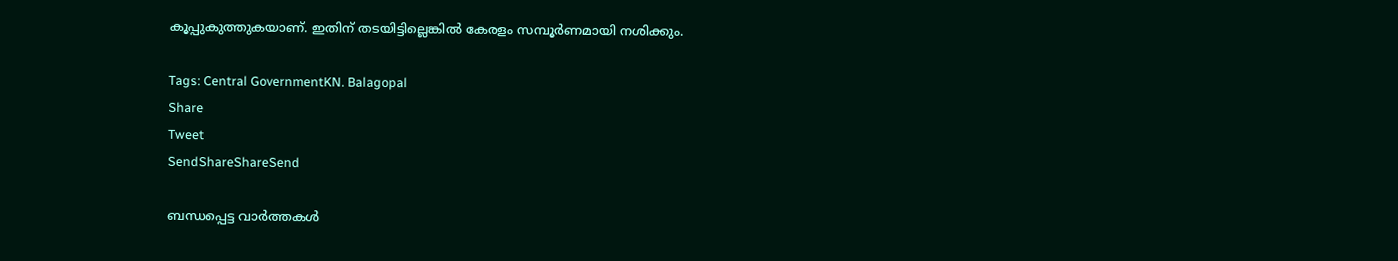കൂപ്പുകുത്തുകയാണ്. ഇതിന് തടയിട്ടില്ലെങ്കില്‍ കേരളം സമ്പൂര്‍ണമായി നശിക്കും.

Tags: Central GovernmentKN. Balagopal
Share
Tweet
SendShareShareSend

ബന്ധപ്പെട്ട വാര്‍ത്തകള്‍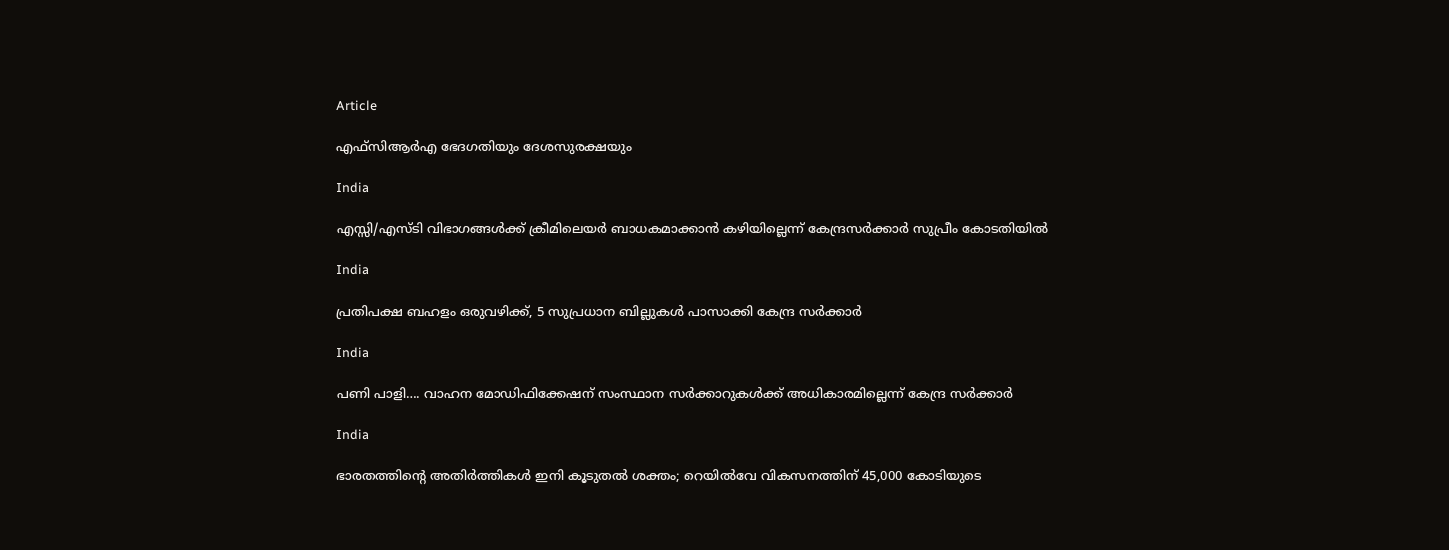Article

എഫ്‌സിആര്‍എ ഭേദഗതിയും ദേശസുരക്ഷയും

India

എസ്സി/എസ്ടി വിഭാഗങ്ങള്‍ക്ക് ക്രീമിലെയര്‍ ബാധകമാക്കാന്‍ കഴിയില്ലെന്ന് കേന്ദ്രസര്‍ക്കാര്‍ സുപ്രീം കോടതിയില്‍

India

പ്രതിപക്ഷ ബഹളം ഒരുവഴിക്ക്, 5 സുപ്രധാന ബില്ലുകൾ പാസാക്കി കേന്ദ്ര സർക്കാർ

India

പണി പാളി…. വാഹന മോഡിഫിക്കേഷന് സംസ്ഥാന സർക്കാറുകൾക്ക് അധികാരമില്ലെന്ന് കേന്ദ്ര സർക്കാർ

India

ഭാരതത്തിന്റെ അതിര്‍ത്തികള്‍ ഇനി കൂടുതല്‍ ശക്തം; റെയിൽവേ വികസനത്തിന് 45,000 കോടിയുടെ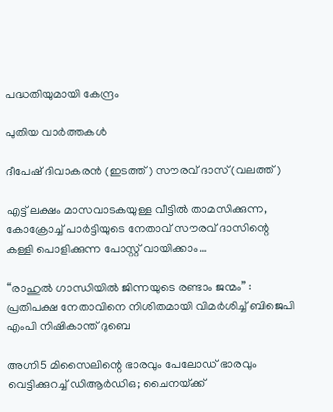പദ്ധതിയുമായി കേന്ദ്രം

പുതിയ വാര്‍ത്തകള്‍

ദീപേഷ് ദിവാകരന്‍ (ഇടത്ത്) സൗരവ് ദാസ് (വലത്ത്)

എട്ട് ലക്ഷം മാസവാടകയുള്ള വീട്ടില്‍ താമസിക്കുന്ന, കോക്രോച്ച് പാര്‍ട്ടിയുടെ നേതാവ് സൗരവ് ദാസിന്റെ കള്ളി പൊളിക്കുന്ന പോസ്റ്റ് വായിക്കാം…

“രാഹുൽ ഗാന്ധിയിൽ ജിന്നയുടെ രണ്ടാം ജന്മം” : പ്രതിപക്ഷ നേതാവിനെ നിശിതമായി വിമർശിച്ച് ബിജെപി എംപി നിഷികാന്ത് ദുബെ

അഗ്നി5 മിസൈലിന്റെ ഭാരവും പേലോഡ് ഭാരവും വെട്ടിക്കുറച്ച് ഡിആര്‍ഡിഒ; ചൈനയ്‌ക്ക്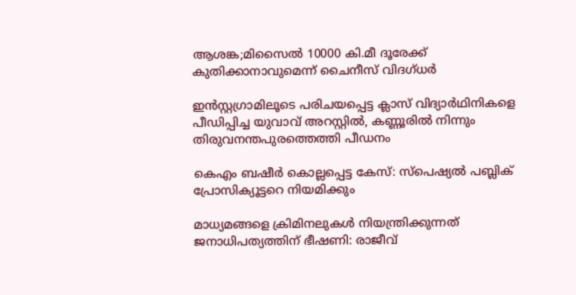ആശങ്ക;മിസൈല്‍ 10000 കി.മീ ദൂരേക്ക് കുതിക്കാനാവുമെന്ന് ചൈനീസ് വിദഗ്ധര്‍

ഇന്‍സ്റ്റഗ്രാമിലൂടെ പരിചയപ്പെട്ട ക്ലാസ് വിദ്യാര്‍ഥിനികളെ പീഡിപ്പിച്ച യുവാവ് അറസ്റ്റില്‍, കണ്ണൂരില്‍ നിന്നും തിരുവനന്തപുരത്തെത്തി പീഡനം

കെഎം ബഷീര്‍ കൊല്ലപ്പെട്ട കേസ്: സ്പെഷ്യല്‍ പബ്ലിക് പ്രോസിക്യൂട്ടറെ നിയമിക്കും

മാധ്യമങ്ങളെ ക്രിമിനലുകള്‍ നിയന്ത്രിക്കുന്നത് ജനാധിപത്യത്തിന് ഭീഷണി: രാജീവ്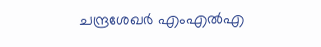ചന്ദ്രശേഖര്‍ എംഎല്‍എ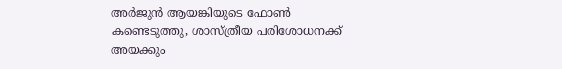അര്‍ജുന്‍ ആയങ്കിയുടെ ഫോണ്‍ കണ്ടെടുത്തു, ശാസ്ത്രീയ പരിശോധനക്ക് അയക്കും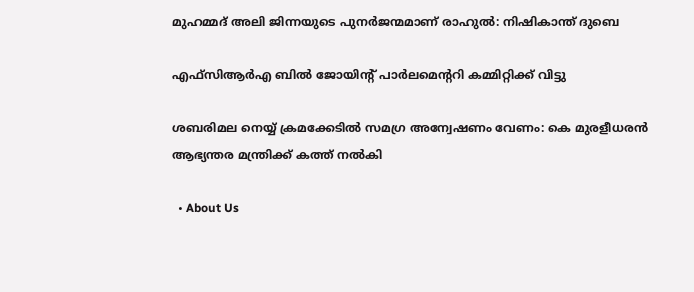മുഹമ്മദ് അലി ജിന്നയുടെ പുനർജന്മമാണ് രാഹുൽ: നിഷികാന്ത് ദുബെ

എഫ്‌സിആർഎ ബിൽ ജോയിന്റ് പാർലമെന്ററി കമ്മിറ്റിക്ക് വിട്ടു

ശബരിമല നെയ്യ് ക്രമക്കേടില്‍ സമഗ്ര അന്വേഷണം വേണം: കെ മുരളീധരന്‍ ആഭ്യന്തര മന്ത്രിക്ക് കത്ത് നല്‍കി

  • About Us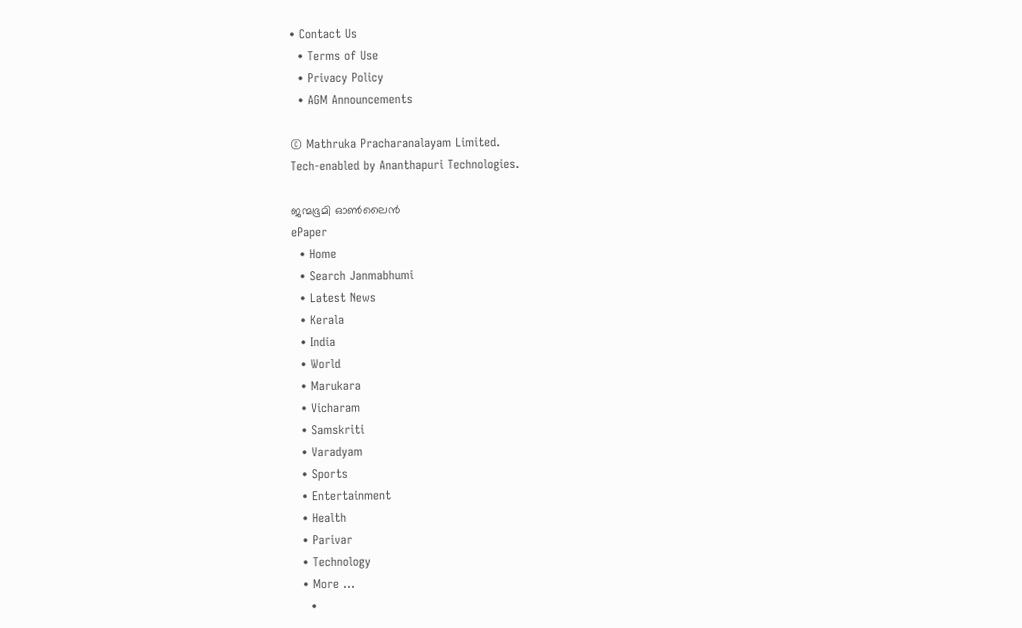• Contact Us
  • Terms of Use
  • Privacy Policy
  • AGM Announcements

© Mathruka Pracharanalayam Limited.
Tech-enabled by Ananthapuri Technologies.

ജന്മഭൂമി ഓണ്‍ലൈന്‍
ePaper
  • Home
  • Search Janmabhumi
  • Latest News
  • Kerala
  • India
  • World
  • Marukara
  • Vicharam
  • Samskriti
  • Varadyam
  • Sports
  • Entertainment
  • Health
  • Parivar
  • Technology
  • More …
    •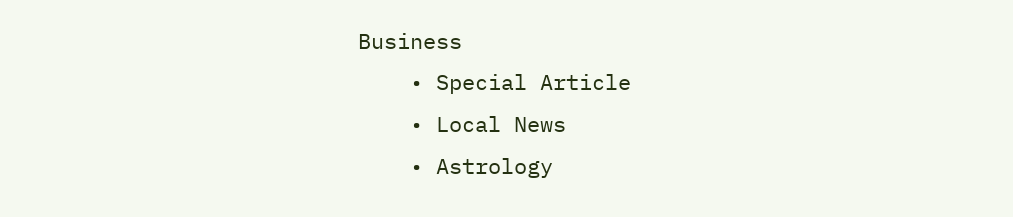Business
    • Special Article
    • Local News
    • Astrology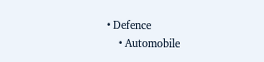• Defence
    • Automobile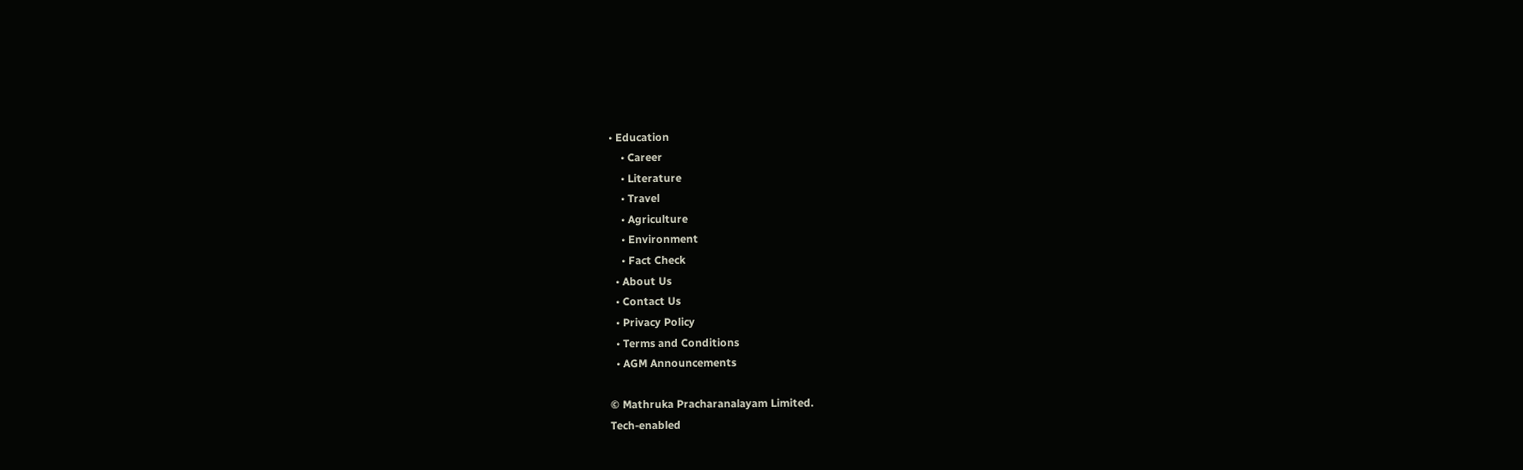• Education
    • Career
    • Literature
    • Travel
    • Agriculture
    • Environment
    • Fact Check
  • About Us
  • Contact Us
  • Privacy Policy
  • Terms and Conditions
  • AGM Announcements

© Mathruka Pracharanalayam Limited.
Tech-enabled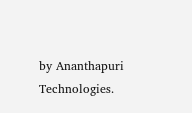by Ananthapuri Technologies.